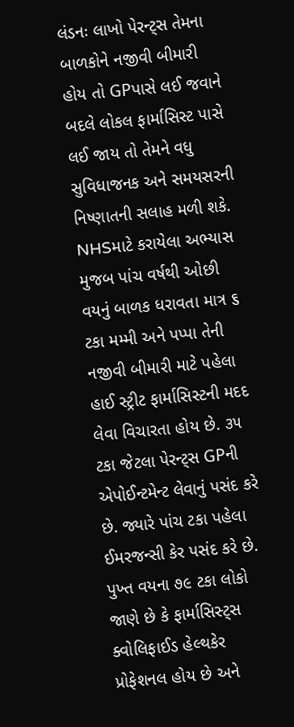લંડનઃ લાખો પેરન્ટ્સ તેમના બાળકોને નજીવી બીમારી હોય તો GPપાસે લઈ જવાને બદલે લોકલ ફાર્માસિસ્ટ પાસે લઈ જાય તો તેમને વધુ સુવિધાજનક અને સમયસરની નિષ્ણાતની સલાહ મળી શકે. NHSમાટે કરાયેલા અભ્યાસ મુજબ પાંચ વર્ષથી ઓછી વયનું બાળક ધરાવતા માત્ર ૬ ટકા મમ્મી અને પપ્પા તેની નજીવી બીમારી માટે પહેલા હાઈ સ્ટ્રીટ ફાર્માસિસ્ટની મદદ લેવા વિચારતા હોય છે. ૩૫ ટકા જેટલા પેરન્ટ્સ GPની એપોઈન્ટમેન્ટ લેવાનું પસંદ કરે છે. જ્યારે પાંચ ટકા પહેલા ઈમરજન્સી કેર પસંદ કરે છે.
પુખ્ત વયના ૭૯ ટકા લોકો જાણે છે કે ફાર્માસિસ્ટ્સ ક્વોલિફાઈડ હેલ્થકેર પ્રોફેશનલ હોય છે અને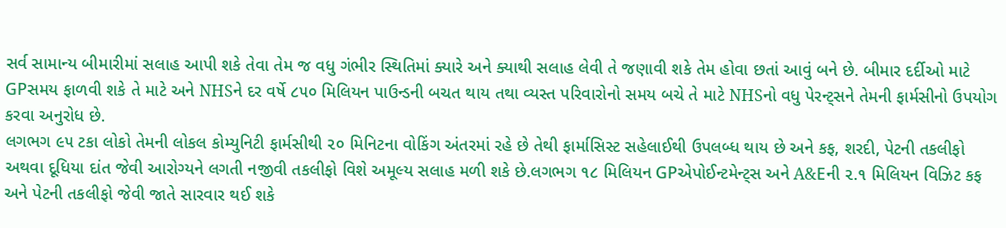સર્વ સામાન્ય બીમારીમાં સલાહ આપી શકે તેવા તેમ જ વધુ ગંભીર સ્થિતિમાં ક્યારે અને ક્યાથી સલાહ લેવી તે જણાવી શકે તેમ હોવા છતાં આવું બને છે. બીમાર દર્દીઓ માટે GPસમય ફાળવી શકે તે માટે અને NHSને દર વર્ષે ૮૫૦ મિલિયન પાઉન્ડની બચત થાય તથા વ્યસ્ત પરિવારોનો સમય બચે તે માટે NHSનો વધુ પેરન્ટ્સને તેમની ફાર્મસીનો ઉપયોગ કરવા અનુરોધ છે.
લગભગ ૯૫ ટકા લોકો તેમની લોકલ કોમ્યુનિટી ફાર્મસીથી ૨૦ મિનિટના વોકિંગ અંતરમાં રહે છે તેથી ફાર્માસિસ્ટ સહેલાઈથી ઉપલબ્ધ થાય છે અને કફ, શરદી, પેટની તકલીફો અથવા દૂધિયા દાંત જેવી આરોગ્યને લગતી નજીવી તકલીફો વિશે અમૂલ્ય સલાહ મળી શકે છે.લગભગ ૧૮ મિલિયન GPએપોઈન્ટમેન્ટ્સ અને A&Eની ૨.૧ મિલિયન વિઝિટ કફ અને પેટની તકલીફો જેવી જાતે સારવાર થઈ શકે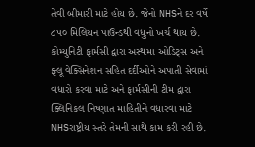તેવી બીમારી માટે હોય છે. જેનો NHSને દર વર્ષે ૮૫૦ મિલિયન પાઉન્ડથી વધુનો ખર્ચ થાય છે.
કોમ્યુનિટી ફાર્મસી દ્વારા અસ્થમા ઓડિટ્સ અને ફ્લૂ વેક્સિનેશન સહિત દર્દીઓને અપાતી સેવામાં વધારો કરવા માટે અને ફાર્મસીની ટીમ દ્વારા ક્લિનિકલ નિષ્ણાત માહિતીને વધારવા માટે NHSરાષ્ટ્રીય સ્તરે તેમની સાથે કામ કરી રહી છે.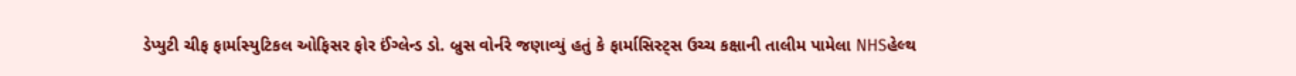ડેપ્યુટી ચીફ ફાર્માસ્યુટિકલ ઓફિસર ફોર ઈંગ્લેન્ડ ડો. બ્રુસ વોર્નરે જણાવ્યું હતું કે ફાર્માસિસ્ટ્સ ઉચ્ચ કક્ષાની તાલીમ પામેલા NHSહેલ્થ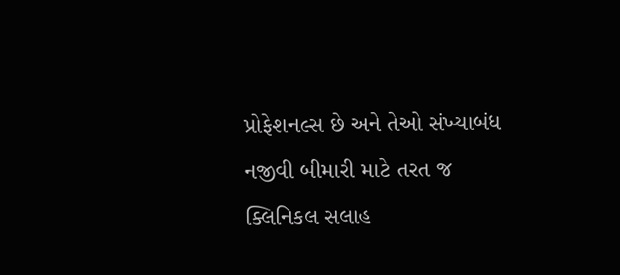પ્રોફેશનલ્સ છે અને તેઓ સંખ્યાબંધ નજીવી બીમારી માટે તરત જ ક્લિનિકલ સલાહ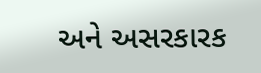અને અસરકારક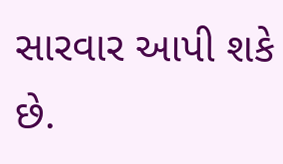સારવાર આપી શકે છે.